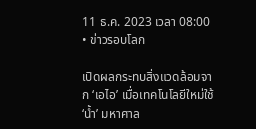11 ธ.ค. 2023 เวลา 08:00 • ข่าวรอบโลก

เปิดผลกระทบสิ่งแวดล้อมจาก ‘เอไอ’ เมื่อเทคโนโลยีใหม่ใช้ ‘น้ำ’ มหาศาล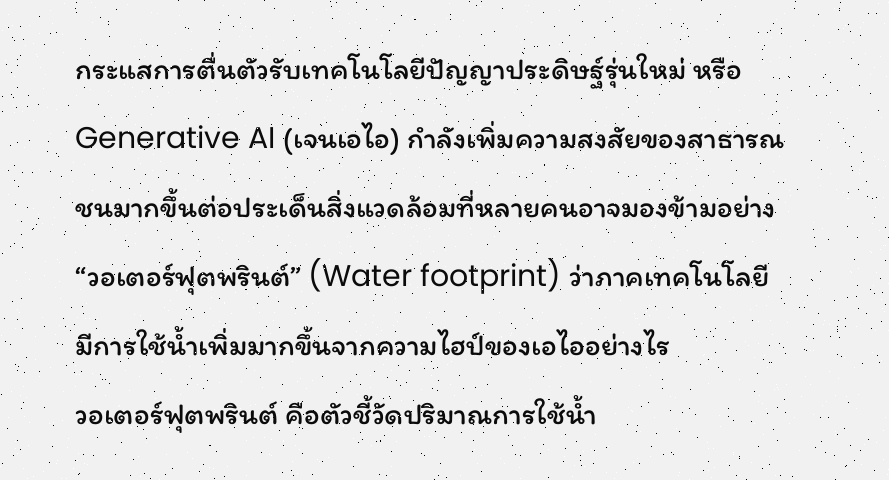กระแสการตื่นตัวรับเทคโนโลยีปัญญาประดิษฐ์รุ่นใหม่ หรือ Generative AI (เจนเอไอ) กำลังเพิ่มความสงสัยของสาธารณชนมากขึ้นต่อประเด็นสิ่งแวดล้อมที่หลายคนอาจมองข้ามอย่าง “วอเตอร์ฟุตพรินต์” (Water footprint) ว่าภาคเทคโนโลยีมีการใช้น้ำเพิ่มมากขึ้นจากความไฮป์ของเอไออย่างไร
วอเตอร์ฟุตพรินต์ คือตัวชี้วัดปริมาณการใช้น้ำ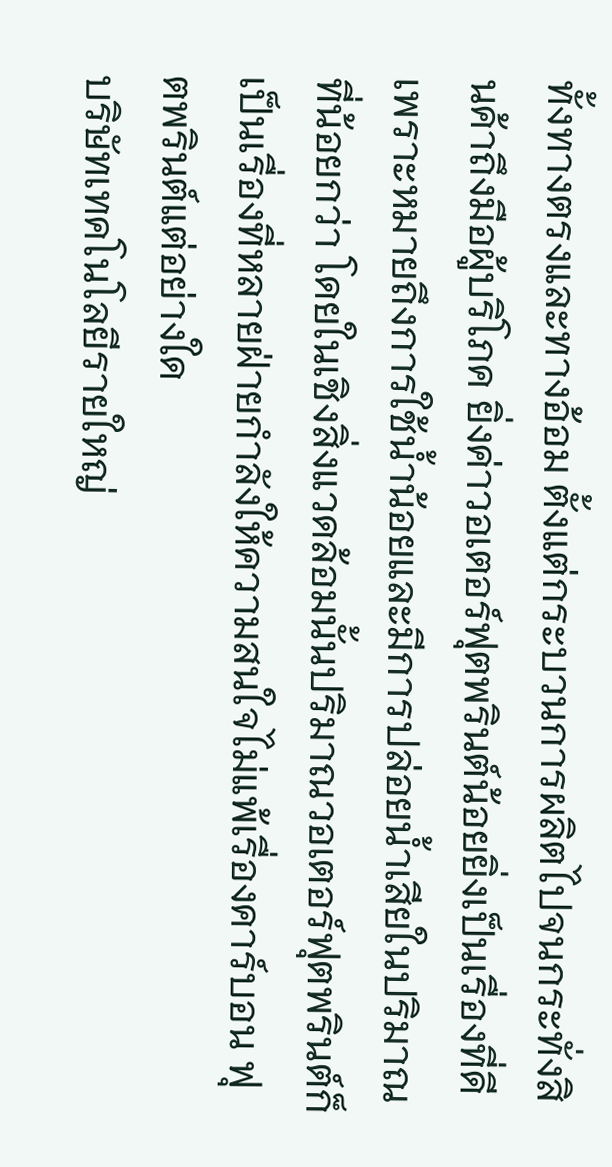ทั้งทางตรงและทางอ้อม ตั้งแต่กระบวนการผลิตไปจนกระทั่งสินค้าถึงมือผู้บริโภค ยิ่งค่าวอเตอร์ฟุตพรินต์น้อยยิ่งเป็นเรื่องที่ดี เพราะหมายถึงการใช้น้ำน้อยและมีการปล่อยน้ำเสียในปริมาณที่น้อยกว่า โดยในเชิงสิ่งแวดล้อมนั้นปริมาณวอเตอร์ฟุตพรินต์ก็เป็นเรื่องที่หลายฝ่ายกำลังให้ความสนใจไม่แพ้เรื่องคาร์บอน ฟุตพรินต์แต่อย่างใด
บริษัทเทคโนโลยีรายใหญ่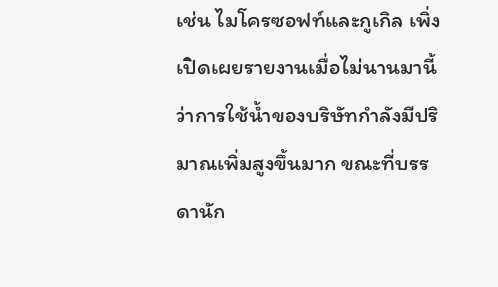เช่น ไมโครซอฟท์และกูเกิล เพิ่งเปิดเผยรายงานเมื่อไม่นานมานี้ว่าการใช้น้ำของบริษัทกำลังมีปริมาณเพิ่มสูงขึ้นมาก ขณะที่บรรดานัก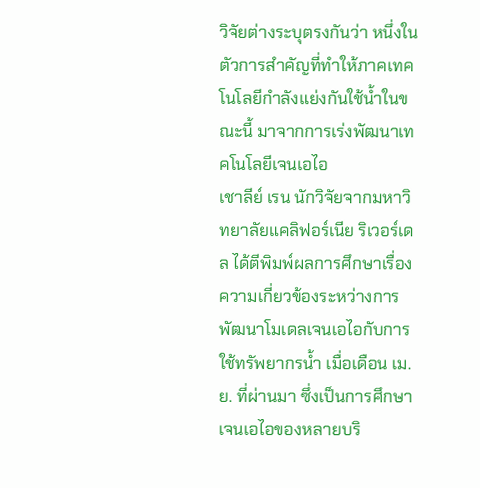วิจัยต่างระบุตรงกันว่า หนึ่งในตัวการสำคัญที่ทำให้ภาคเทคโนโลยีกำลังแย่งกันใช้น้ำในขณะนี้ มาจากการเร่งพัฒนาเทคโนโลยีเจนเอไอ
เชาลีย์ เรน นักวิจัยจากมหาวิทยาลัยแคลิฟอร์เนีย ริเวอร์เดล ได้ตีพิมพ์ผลการศึกษาเรื่องความเกี่ยวข้องระหว่างการพัฒนาโมเดลเจนเอไอกับการใช้ทรัพยากรน้ำ เมื่อเดือน เม.ย. ที่ผ่านมา ซึ่งเป็นการศึกษาเจนเอไอของหลายบริ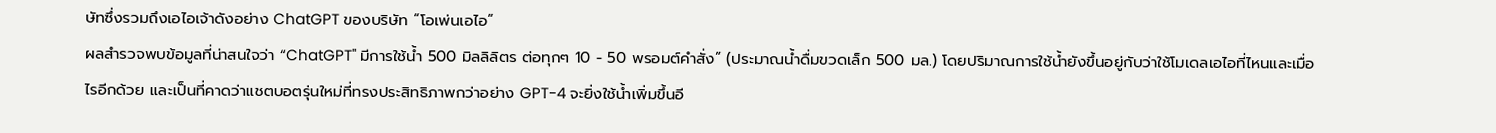ษัทซึ่งรวมถึงเอไอเจ้าดังอย่าง ChatGPT ของบริษัท “โอเพ่นเอไอ”
ผลสำรวจพบข้อมูลที่น่าสนใจว่า “ChatGPT" มีการใช้น้ำ 500 มิลลิลิตร ต่อทุกๆ 10 - 50 พรอมต์คำสั่ง” (ประมาณน้ำดื่มขวดเล็ก 500 มล.) โดยปริมาณการใช้น้ำยังขึ้นอยู่กับว่าใช้โมเดลเอไอที่ไหนและเมื่อไรอีกด้วย และเป็นที่คาดว่าแชตบอตรุ่นใหม่ที่ทรงประสิทธิภาพกว่าอย่าง GPT-4 จะยิ่งใช้น้ำเพิ่มขึ้นอี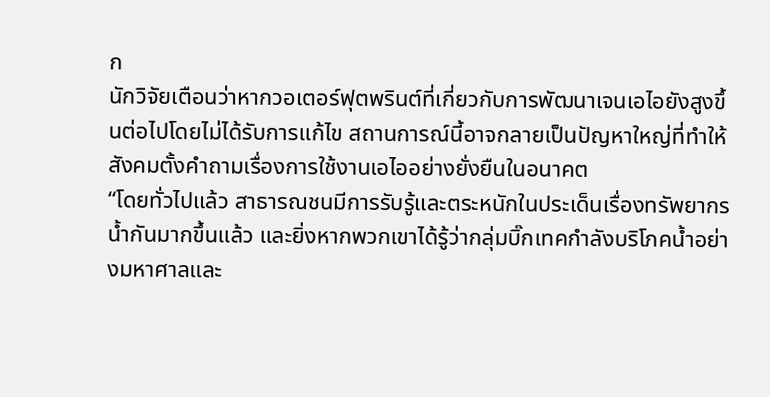ก
นักวิจัยเตือนว่าหากวอเตอร์ฟุตพรินต์ที่เกี่ยวกับการพัฒนาเจนเอไอยังสูงขึ้นต่อไปโดยไม่ได้รับการแก้ไข สถานการณ์นี้อาจกลายเป็นปัญหาใหญ่ที่ทำให้สังคมตั้งคำถามเรื่องการใช้งานเอไออย่างยั่งยืนในอนาคต
“โดยทั่วไปแล้ว สาธารณชนมีการรับรู้และตระหนักในประเด็นเรื่องทรัพยากรน้ำกันมากขึ้นแล้ว และยิ่งหากพวกเขาได้รู้ว่ากลุ่มบิ๊กเทคกำลังบริโภคน้ำอย่างมหาศาลและ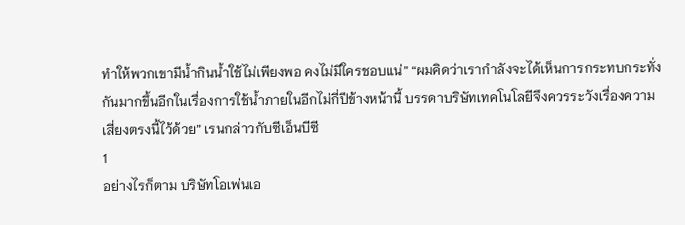ทำให้พวกเขามีน้ำกินน้ำใช้ไม่เพียงพอ คงไม่มีใครชอบแน่” “ผมคิดว่าเรากำลังจะได้เห็นการกระทบกระทั่งกันมากขึ้นอีกในเรื่องการใช้น้ำภายในอีกไม่กี่ปีข้างหน้านี้ บรรดาบริษัทเทคโนโลยีจึงควรระวังเรื่องความเสี่ยงตรงนี้ไว้ด้วย” เรนกล่าวกับซีเอ็นบีซี
1
อย่างไรก็ตาม บริษัทโอเพ่นเอ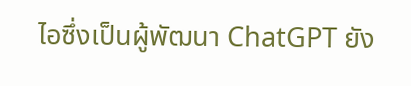ไอซึ่งเป็นผู้พัฒนา ChatGPT ยัง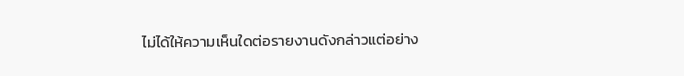ไม่ได้ให้ความเห็นใดต่อรายงานดังกล่าวแต่อย่าง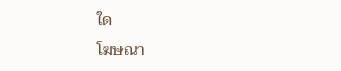ใด
โฆษณา